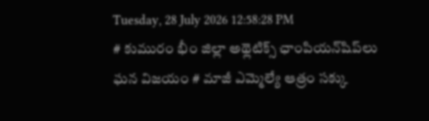Tuesday, 28 July 2026 12:58:28 PM
# కుమురం భీం జిల్లా అథ్లెటిక్స్ ఛాంపియన్‌షిప్‌లు ఘన విజయం # మాజీ ఎమ్మెల్యే ఆత్రం సక్కు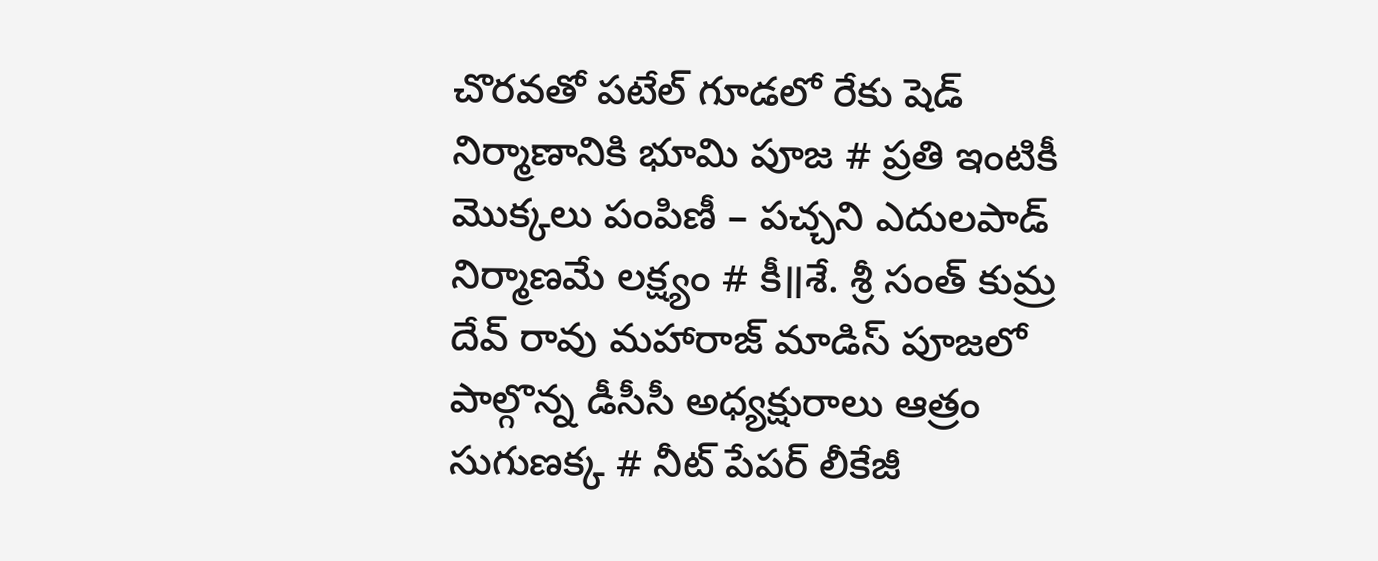చొరవతో పటేల్ గూడలో రేకు షెడ్ నిర్మాణానికి భూమి పూజ # ప్రతి ఇంటికీ మొక్కలు పంపిణీ – పచ్చని ఎదులపాడ్ నిర్మాణమే లక్ష్యం # కీ॥శే. శ్రీ సంత్ కుమ్ర దేవ్ రావు మహారాజ్ మాడిస్ పూజలో పాల్గొన్న డీసీసీ అధ్యక్షురాలు ఆత్రం సుగుణక్క # నీట్ పేపర్ లీకేజీ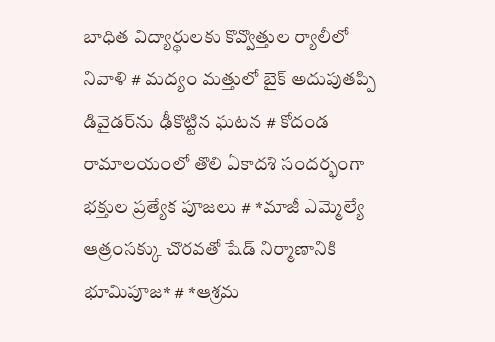బాధిత విద్యార్థులకు కొవ్వొత్తుల ర్యాలీలో నివాళి # మద్యం మత్తులో బైక్‌ అదుపుతప్పి డివైడర్‌ను ఢీకొట్టిన ఘటన # కోదండ రామాలయంలో తొలి ఏకాదశి సందర్భంగా భక్తుల ప్రత్యేక పూజలు # *మాజీ ఎమ్మెల్యే ఆత్రంసక్కు చొరవతో షేడ్ నిర్మాణానికి భూమిపూజ* # *ఆశ్రమ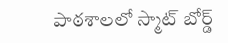పాఠశాలలో స్మాట్ బోర్డ్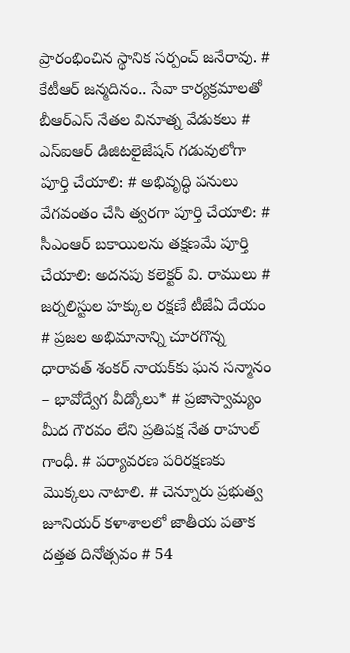ప్రారంభించిన స్థానిక సర్పంచ్ జనేరావు. # కేటీఆర్ జన్మదినం.. సేవా కార్యక్రమాలతో బీఆర్ఎస్ నేతల వినూత్న వేడుకలు # ఎస్ఐఆర్ డిజిటలైజేషన్ గడువులోగా పూర్తి చేయాలి: # అభివృద్ధి పనులు వేగవంతం చేసి త్వరగా పూర్తి చేయాలి: # సీఎంఆర్ బకాయిలను తక్షణమే పూర్తి చేయాలి: అదనపు కలెక్టర్ వి. రాములు # జర్నలిస్టుల హక్కుల రక్షణే టీజేఏ దేయం # ప్రజల అభిమానాన్ని చూరగొన్న ధారావత్ శంకర్ నాయక్‌కు ఘన సన్మానం – భావోద్వేగ వీడ్కోలు* # ప్రజాస్వామ్యం మీద గౌరవం లేని ప్రతిపక్ష నేత రాహుల్ గాంధీ. # పర్యావరణ పరిరక్షణకు మొక్కలు నాటాలి. # చెన్నూరు ప్రభుత్వ జూనియర్ కళాశాలలో జాతీయ పతాక దత్తత దినోత్సవం # 54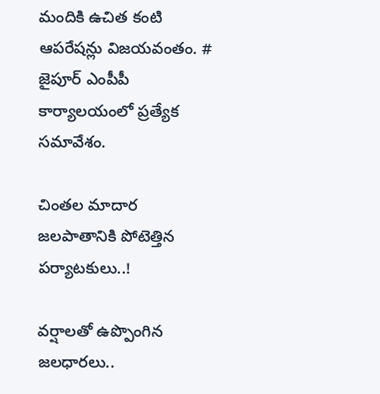మందికి ఉచిత కంటి ఆపరేషన్లు విజయవంతం. # జైపూర్ ఎంపీపీ కార్యాలయంలో ప్రత్యేక సమావేశం.

చింతల మాదార జలపాతానికి పోటెత్తిన పర్యాటకులు..!

వర్షాలతో ఉప్పొంగిన జలధారలు..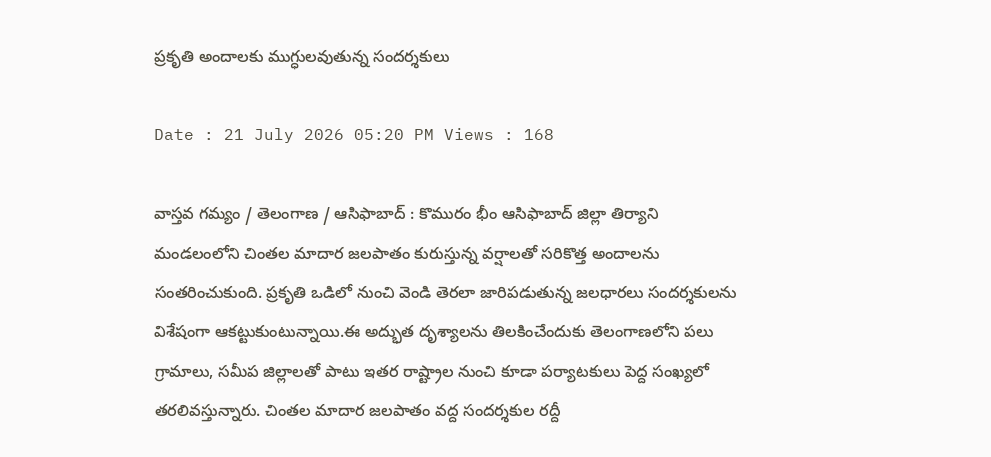ప్రకృతి అందాలకు ముగ్ధులవుతున్న సందర్శకులు

Date : 21 July 2026 05:20 PM Views : 168

వాస్తవ గమ్యం / తెలంగాణ / ఆసిఫాబాద్ : కొమురం భీం ఆసిఫాబాద్ జిల్లా తిర్యాని మండలంలోని చింతల మాదార జలపాతం కురుస్తున్న వర్షాలతో సరికొత్త అందాలను సంతరించుకుంది. ప్రకృతి ఒడిలో నుంచి వెండి తెరలా జారిపడుతున్న జలధారలు సందర్శకులను విశేషంగా ఆకట్టుకుంటున్నాయి.ఈ అద్భుత దృశ్యాలను తిలకించేందుకు తెలంగాణలోని పలు గ్రామాలు, సమీప జిల్లాలతో పాటు ఇతర రాష్ట్రాల నుంచి కూడా పర్యాటకులు పెద్ద సంఖ్యలో తరలివస్తున్నారు. చింతల మాదార జలపాతం వద్ద సందర్శకుల రద్దీ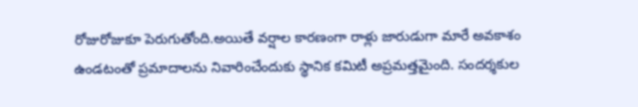రోజురోజుకూ పెరుగుతోంది.అయితే వర్షాల కారణంగా రాళ్లు జారుడుగా మారే అవకాశం ఉండటంతో ప్రమాదాలను నివారించేందుకు స్థానిక కమిటీ అప్రమత్తమైంది. సందర్శకుల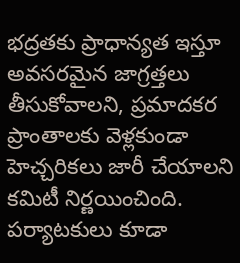భద్రతకు ప్రాధాన్యత ఇస్తూ అవసరమైన జాగ్రత్తలు తీసుకోవాలని, ప్రమాదకర ప్రాంతాలకు వెళ్లకుండా హెచ్చరికలు జారీ చేయాలని కమిటీ నిర్ణయించింది. పర్యాటకులు కూడా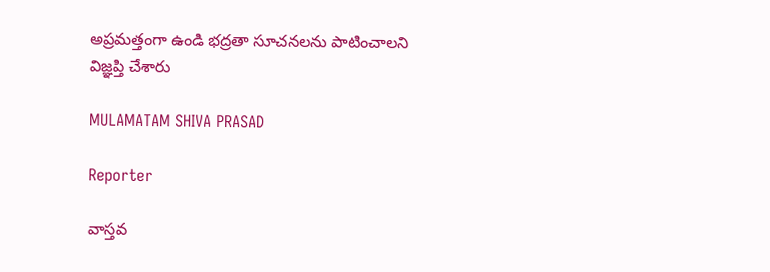అప్రమత్తంగా ఉండి భద్రతా సూచనలను పాటించాలని విజ్ఞప్తి చేశారు

MULAMATAM SHIVA PRASAD

Reporter

వాస్తవ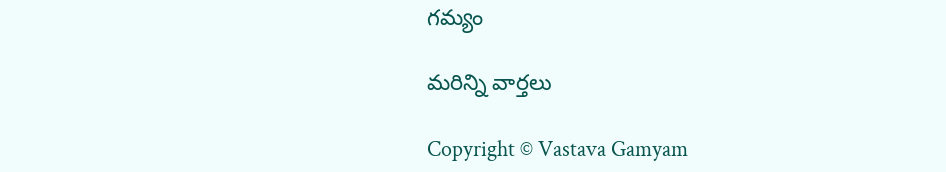గమ్యం

మరిన్ని వార్తలు

Copyright © Vastava Gamyam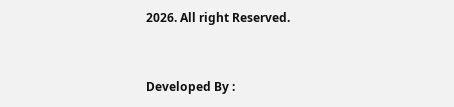2026. All right Reserved.



Developed By :